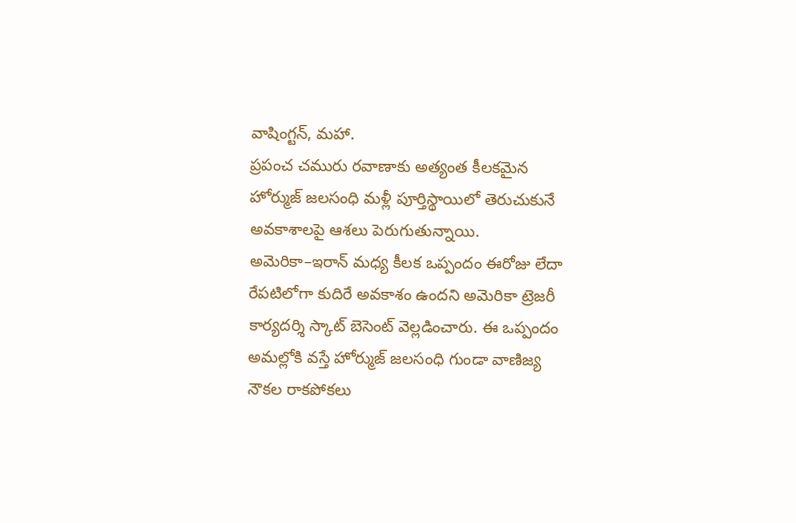వాషింగ్టన్, మహా.
ప్రపంచ చమురు రవాణాకు అత్యంత కీలకమైన హోర్ముజ్ జలసంధి మళ్లీ పూర్తిస్థాయిలో తెరుచుకునే అవకాశాలపై ఆశలు పెరుగుతున్నాయి. అమెరికా–ఇరాన్ మధ్య కీలక ఒప్పందం ఈరోజు లేదా రేపటిలోగా కుదిరే అవకాశం ఉందని అమెరికా ట్రెజరీ కార్యదర్శి స్కాట్ బెసెంట్ వెల్లడించారు. ఈ ఒప్పందం అమల్లోకి వస్తే హోర్ముజ్ జలసంధి గుండా వాణిజ్య నౌకల రాకపోకలు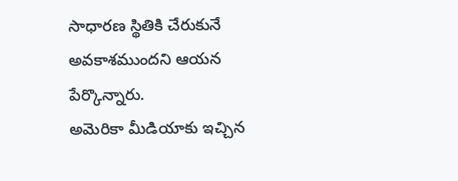సాధారణ స్థితికి చేరుకునే అవకాశముందని ఆయన పేర్కొన్నారు.
అమెరికా మీడియాకు ఇచ్చిన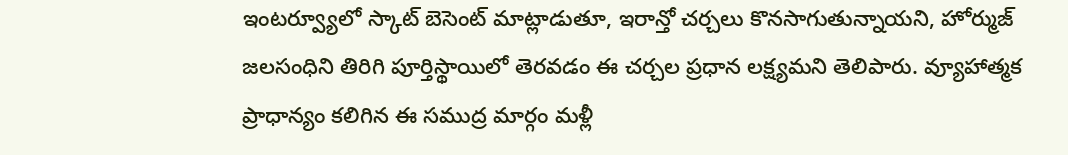ఇంటర్వ్యూలో స్కాట్ బెసెంట్ మాట్లాడుతూ, ఇరాన్తో చర్చలు కొనసాగుతున్నాయని, హోర్ముజ్ జలసంధిని తిరిగి పూర్తిస్థాయిలో తెరవడం ఈ చర్చల ప్రధాన లక్ష్యమని తెలిపారు. వ్యూహాత్మక ప్రాధాన్యం కలిగిన ఈ సముద్ర మార్గం మళ్లీ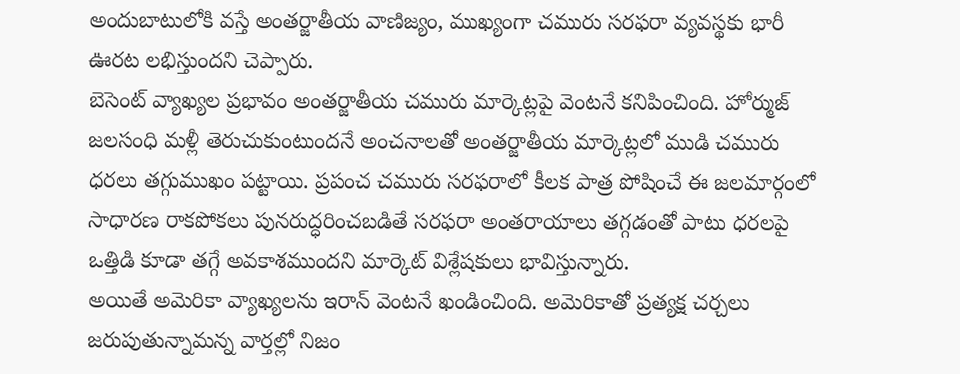అందుబాటులోకి వస్తే అంతర్జాతీయ వాణిజ్యం, ముఖ్యంగా చమురు సరఫరా వ్యవస్థకు భారీ ఊరట లభిస్తుందని చెప్పారు.
బెసెంట్ వ్యాఖ్యల ప్రభావం అంతర్జాతీయ చమురు మార్కెట్లపై వెంటనే కనిపించింది. హోర్ముజ్ జలసంధి మళ్లీ తెరుచుకుంటుందనే అంచనాలతో అంతర్జాతీయ మార్కెట్లలో ముడి చమురు ధరలు తగ్గుముఖం పట్టాయి. ప్రపంచ చమురు సరఫరాలో కీలక పాత్ర పోషించే ఈ జలమార్గంలో సాధారణ రాకపోకలు పునరుద్ధరించబడితే సరఫరా అంతరాయాలు తగ్గడంతో పాటు ధరలపై ఒత్తిడి కూడా తగ్గే అవకాశముందని మార్కెట్ విశ్లేషకులు భావిస్తున్నారు.
అయితే అమెరికా వ్యాఖ్యలను ఇరాన్ వెంటనే ఖండించింది. అమెరికాతో ప్రత్యక్ష చర్చలు జరుపుతున్నామన్న వార్తల్లో నిజం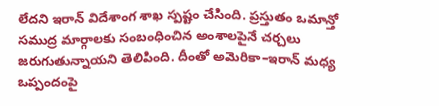లేదని ఇరాన్ విదేశాంగ శాఖ స్పష్టం చేసింది. ప్రస్తుతం ఒమాన్తో సముద్ర మార్గాలకు సంబంధించిన అంశాలపైనే చర్చలు జరుగుతున్నాయని తెలిపింది. దీంతో అమెరికా–ఇరాన్ మధ్య ఒప్పందంపై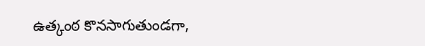ఉత్కంఠ కొనసాగుతుండగా,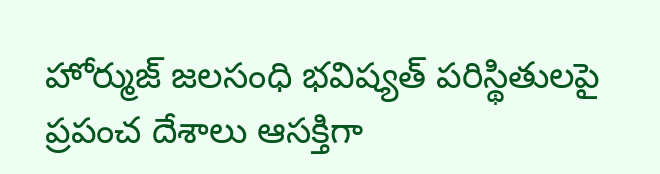హోర్ముజ్ జలసంధి భవిష్యత్ పరిస్థితులపై ప్రపంచ దేశాలు ఆసక్తిగా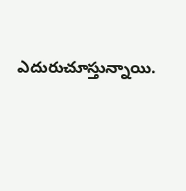ఎదురుచూస్తున్నాయి.